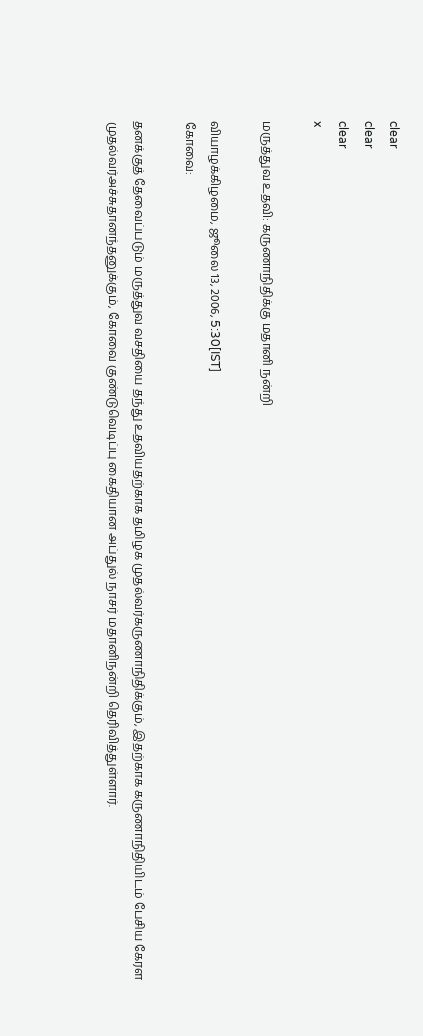clear
clear
clear
x

மருத்துவ உதவி: கருணாநிதிக்கு மதானி நன்றி

வியாழக்கிழமை, ஜூலை 13, 2006, 5:30[IST]
கோவை:

தனக்குத் தேவைப்படும் மருத்துவ வசதியை தந்து உதவியதற்காக தமிழக முதல்வர்கருணாநிதிக்கும், இதற்காக கருணாநிதியிடம் பேசிய கேரள முதல்வர்அச்சுதானந்தனுக்கும், கோவை குண்டுவெடிப்பு கைதியான அப்துல் நாசர் மதானிநன்றி தெரிவித்துள்ளார்.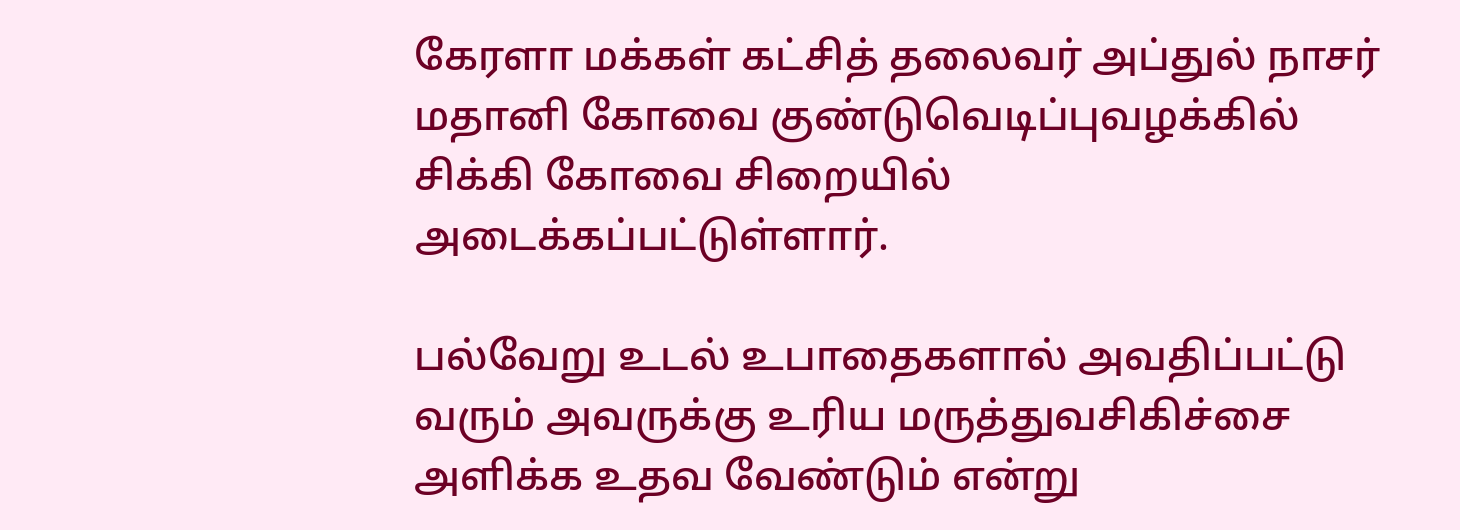கேரளா மக்கள் கட்சித் தலைவர் அப்துல் நாசர் மதானி கோவை குண்டுவெடிப்புவழக்கில் சிக்கி கோவை சிறையில் அடைக்கப்பட்டுள்ளார்.

பல்வேறு உடல் உபாதைகளால் அவதிப்பட்டு வரும் அவருக்கு உரிய மருத்துவசிகிச்சை அளிக்க உதவ வேண்டும் என்று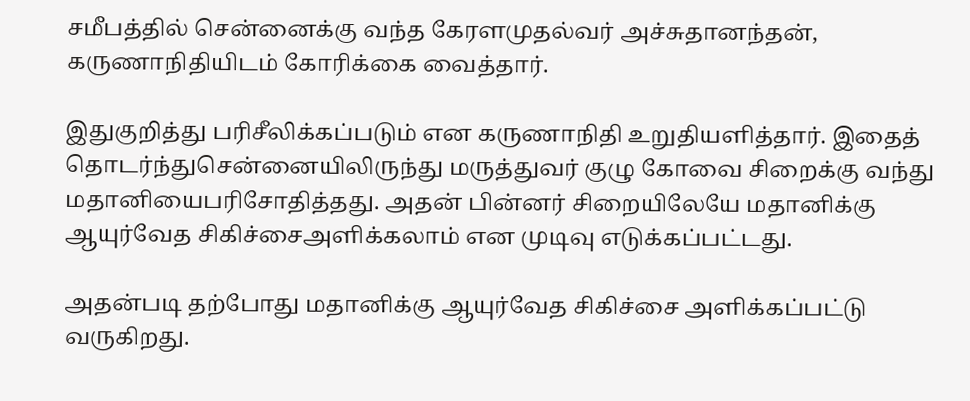சமீபத்தில் சென்னைக்கு வந்த கேரளமுதல்வர் அச்சுதானந்தன், கருணாநிதியிடம் கோரிக்கை வைத்தார்.

இதுகுறித்து பரிசீலிக்கப்படும் என கருணாநிதி உறுதியளித்தார். இதைத் தொடர்ந்துசென்னையிலிருந்து மருத்துவர் குழு கோவை சிறைக்கு வந்து மதானியைபரிசோதித்தது. அதன் பின்னர் சிறையிலேயே மதானிக்கு ஆயுர்வேத சிகிச்சைஅளிக்கலாம் என முடிவு எடுக்கப்பட்டது.

அதன்படி தற்போது மதானிக்கு ஆயுர்வேத சிகிச்சை அளிக்கப்பட்டு வருகிறது.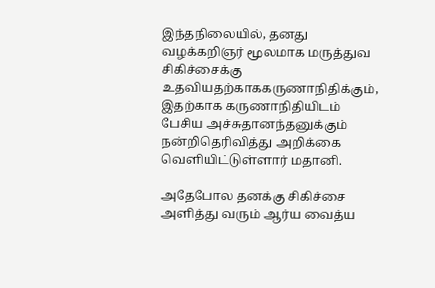இந்தநிலையில், தனது வழக்கறிஞர் மூலமாக மருத்துவ சிகிச்சைக்கு உதவியதற்காககருணாநிதிக்கும், இதற்காக கருணாநிதியிடம் பேசிய அச்சுதானந்தனுக்கும் நன்றிதெரிவித்து அறிக்கை வெளியிட்டுள்ளார் மதானி.

அதேபோல தனக்கு சிகிச்சை அளித்து வரும் ஆர்ய வைத்ய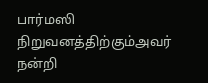பார்மஸி நிறுவனத்திற்கும்அவர் நன்றி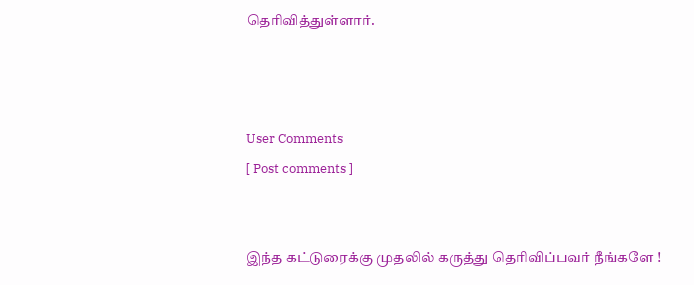தெரிவித்துள்ளார்.



User Comments
[ Post comments ]


இந்த கட்டுரைக்கு முதலில் கருத்து தெரிவிப்பவர் நீங்களே !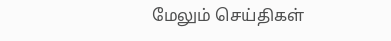மேலும் செய்திகள்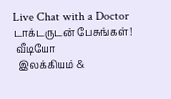Live Chat with a Doctor
டாக்டருடன் பேசுங்கள்!
 வீடியோ
  இலக்கியம் &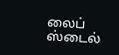லைப் ஸ்டைல்